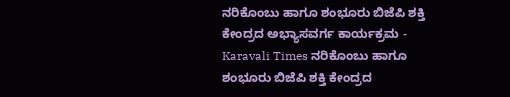ನರಿಕೊಂಬು ಹಾಗೂ ಶಂಭೂರು ಬಿಜೆಪಿ ಶಕ್ತಿ ಕೇಂದ್ರದ ಅಭ್ಯಾಸವರ್ಗ ಕಾರ್ಯಕ್ರಮ - Karavali Times ನರಿಕೊಂಬು ಹಾಗೂ ಶಂಭೂರು ಬಿಜೆಪಿ ಶಕ್ತಿ ಕೇಂದ್ರದ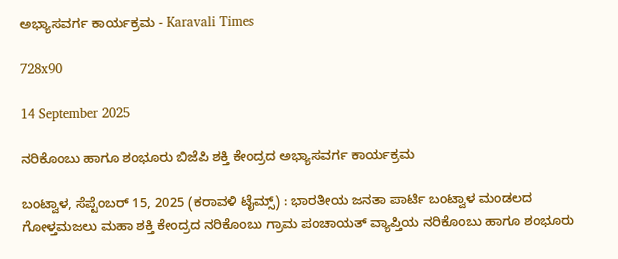ಅಭ್ಯಾಸವರ್ಗ ಕಾರ್ಯಕ್ರಮ - Karavali Times

728x90

14 September 2025

ನರಿಕೊಂಬು ಹಾಗೂ ಶಂಭೂರು ಬಿಜೆಪಿ ಶಕ್ತಿ ಕೇಂದ್ರದ ಅಭ್ಯಾಸವರ್ಗ ಕಾರ್ಯಕ್ರಮ

ಬಂಟ್ವಾಳ, ಸೆಪ್ಟೆಂಬರ್ 15, 2025 (ಕರಾವಳಿ ಟೈಮ್ಸ್) : ಭಾರತೀಯ ಜನತಾ ಪಾರ್ಟಿ ಬಂಟ್ವಾಳ ಮಂಡಲದ ಗೋಳ್ತಮಜಲು ಮಹಾ ಶಕ್ತಿ ಕೇಂದ್ರದ ನರಿಕೊಂಬು ಗ್ರಾಮ ಪಂಚಾಯತ್ ವ್ಯಾಪ್ತಿಯ ನರಿಕೊಂಬು ಹಾಗೂ ಶಂಭೂರು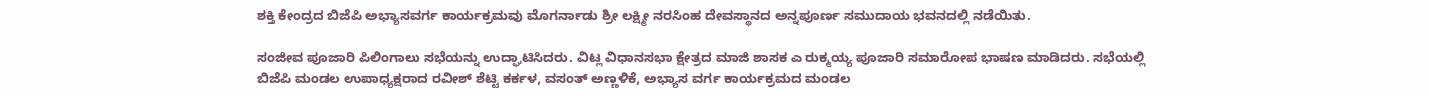ಶಕ್ತಿ ಕೇಂದ್ರದ ಬಿಜೆಪಿ ಅಭ್ಯಾಸವರ್ಗ ಕಾರ್ಯಕ್ರಮವು ಮೊಗರ್ನಾಡು ಶ್ರೀ ಲಕ್ಷ್ಮೀ ನರಸಿಂಹ ದೇವಸ್ಥಾನದ ಅನ್ನಪೂರ್ಣ ಸಮುದಾಯ ಭವನದಲ್ಲಿ ನಡೆಯಿತು.

ಸಂಜೀವ ಪೂಜಾರಿ ಪಿಲಿಂಗಾಲು ಸಭೆಯನ್ನು ಉದ್ಘಾಟಿಸಿದರು. ವಿಟ್ಲ ವಿಧಾನಸಭಾ ಕ್ಷೇತ್ರದ ಮಾಜಿ ಶಾಸಕ ಎ ರುಕ್ಮಯ್ಯ ಪೂಜಾರಿ ಸಮಾರೋಪ ಭಾಷಣ ಮಾಡಿದರು. ಸಭೆಯಲ್ಲಿ ಬಿಜೆಪಿ ಮಂಡಲ ಉಪಾಧ್ಯಕ್ಷರಾದ ರವೀಶ್ ಶೆಟ್ಟಿ ಕರ್ಕಳ, ವಸಂತ್ ಅಣ್ಣಳಿಕೆ, ಅಭ್ಯಾಸ ವರ್ಗ ಕಾರ್ಯಕ್ರಮದ ಮಂಡಲ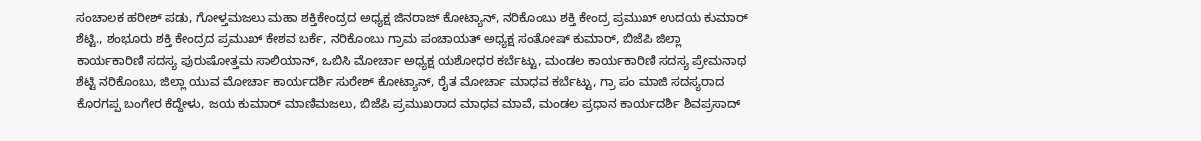ಸಂಚಾಲಕ ಹರೀಶ್ ಪಡು, ಗೋಳ್ತಮಜಲು ಮಹಾ ಶಕ್ತಿಕೇಂದ್ರದ ಅಧ್ಯಕ್ಷ ಜಿನರಾಜ್ ಕೋಟ್ಯಾನ್, ನರಿಕೊಂಬು ಶಕ್ತಿ ಕೇಂದ್ರ ಪ್ರಮುಖ್ ಉದಯ ಕುಮಾರ್ ಶೆಟ್ಟಿ., ಶಂಭೂರು ಶಕ್ತಿ ಕೇಂದ್ರದ ಪ್ರಮುಖ್ ಕೇಶವ ಬರ್ಕೆ, ನರಿಕೊಂಬು ಗ್ರಾಮ ಪಂಚಾಯತ್ ಅಧ್ಯಕ್ಷ ಸಂತೋಷ್ ಕುಮಾರ್, ಬಿಜೆಪಿ ಜಿಲ್ಲಾ ಕಾರ್ಯಕಾರಿಣಿ ಸದಸ್ಯ ಪುರುಷೋತ್ತಮ ಸಾಲಿಯಾನ್, ಒಬಿಸಿ ಮೋರ್ಚಾ ಅಧ್ಯಕ್ಷ ಯಶೋಧರ ಕರ್ಬೆಟ್ಟು, ಮಂಡಲ ಕಾರ್ಯಕಾರಿಣಿ ಸದಸ್ಯ ಪ್ರೇಮನಾಥ ಶೆಟ್ಟಿ ನರಿಕೊಂಬು, ಜಿಲ್ಲಾ ಯುವ ಮೋರ್ಚಾ ಕಾರ್ಯದರ್ಶಿ ಸುರೇಶ್ ಕೋಟ್ಯಾನ್, ರೈತ ಮೋರ್ಚಾ ಮಾಧವ ಕರ್ಬೆಟ್ಟು, ಗ್ರಾ ಪಂ ಮಾಜಿ ಸದಸ್ಯರಾದ ಕೊರಗಪ್ಪ ಬಂಗೇರ ಕೆದ್ದೇಳು, ಜಯ ಕುಮಾರ್ ಮಾಣಿಮಜಲು, ಬಿಜೆಪಿ ಪ್ರಮುಖರಾದ ಮಾಧವ ಮಾವೆ, ಮಂಡಲ ಪ್ರಧಾನ ಕಾರ್ಯದರ್ಶಿ ಶಿವಪ್ರಸಾದ್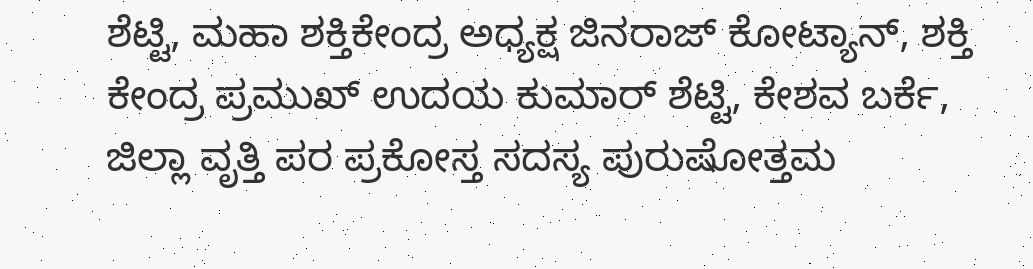ಶೆಟ್ಟಿ, ಮಹಾ ಶಕ್ತಿಕೇಂದ್ರ ಅಧ್ಯಕ್ಷ ಜಿನರಾಜ್ ಕೋಟ್ಯಾನ್, ಶಕ್ತಿ ಕೇಂದ್ರ ಪ್ರಮುಖ್ ಉದಯ ಕುಮಾರ್ ಶೆಟ್ಟಿ, ಕೇಶವ ಬರ್ಕೆ, ಜಿಲ್ಲಾ ವೃತ್ತಿ ಪರ ಪ್ರಕೋಸ್ತ ಸದಸ್ಯ ಪುರುಷೋತ್ತಮ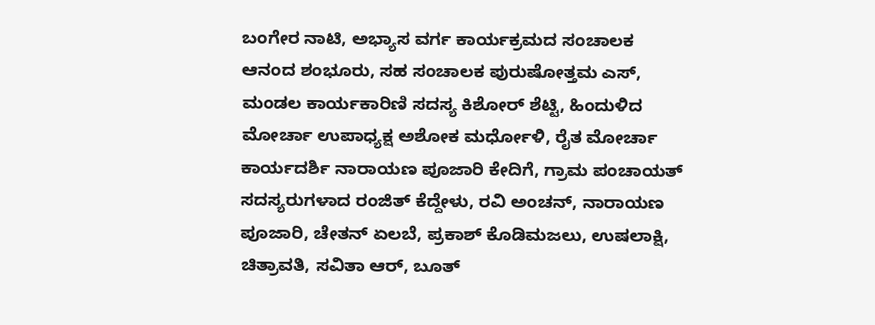ಬಂಗೇರ ನಾಟಿ, ಅಭ್ಯಾಸ ವರ್ಗ ಕಾರ್ಯಕ್ರಮದ ಸಂಚಾಲಕ ಆನಂದ ಶಂಭೂರು, ಸಹ ಸಂಚಾಲಕ ಪುರುಷೋತ್ತಮ ಎಸ್, ಮಂಡಲ ಕಾರ್ಯಕಾರಿಣಿ ಸದಸ್ಯ ಕಿಶೋರ್ ಶೆಟ್ಟಿ, ಹಿಂದುಳಿದ ಮೋರ್ಚಾ ಉಪಾಧ್ಯಕ್ಷ ಅಶೋಕ ಮರ್ಧೋಳಿ, ರೈತ ಮೋರ್ಚಾ ಕಾರ್ಯದರ್ಶಿ ನಾರಾಯಣ ಪೂಜಾರಿ ಕೇದಿಗೆ, ಗ್ರಾಮ ಪಂಚಾಯತ್ ಸದಸ್ಯರುಗಳಾದ ರಂಜಿತ್ ಕೆದ್ದೇಳು, ರವಿ ಅಂಚನ್, ನಾರಾಯಣ ಪೂಜಾರಿ, ಚೇತನ್ ಏಲಬೆ, ಪ್ರಕಾಶ್ ಕೊಡಿಮಜಲು, ಉಷಲಾಕ್ಷಿ, ಚಿತ್ರಾವತಿ, ಸವಿತಾ ಆರ್, ಬೂತ್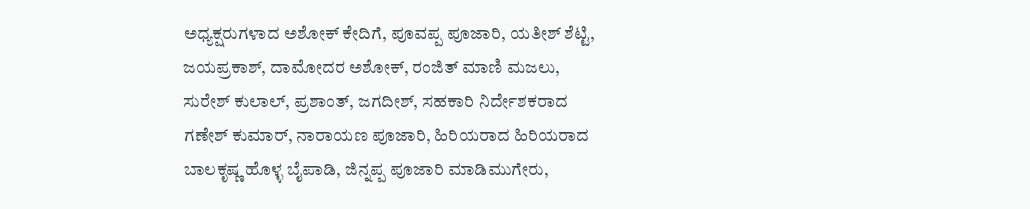ಅಧ್ಯಕ್ಷರುಗಳಾದ ಅಶೋಕ್ ಕೇದಿಗೆ, ಪೂವಪ್ಪ ಪೂಜಾರಿ, ಯತೀಶ್ ಶೆಟ್ಟಿ, ಜಯಪ್ರಕಾಶ್, ದಾಮೋದರ ಅಶೋಕ್, ರಂಜಿತ್ ಮಾಣಿ ಮಜಲು, ಸುರೇಶ್ ಕುಲಾಲ್, ಪ್ರಶಾಂತ್, ಜಗದೀಶ್, ಸಹಕಾರಿ ನಿರ್ದೇಶಕರಾದ ಗಣೇಶ್ ಕುಮಾರ್, ನಾರಾಯಣ ಪೂಜಾರಿ, ಹಿರಿಯರಾದ ಹಿರಿಯರಾದ ಬಾಲಕೃಷ್ಣ ಹೊಳ್ಳ ಬೈಪಾಡಿ, ಜಿನ್ನಪ್ಪ ಪೂಜಾರಿ ಮಾಡಿಮುಗೇರು,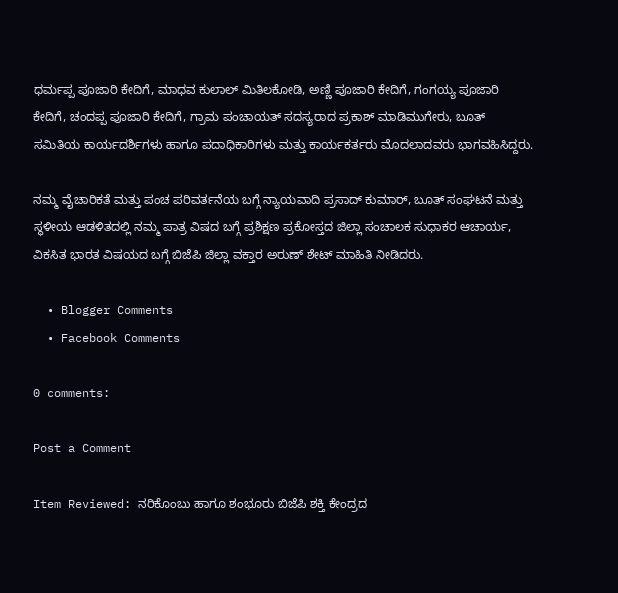ಧರ್ಮಪ್ಪ ಪೂಜಾರಿ ಕೇದಿಗೆ, ಮಾಧವ ಕುಲಾಲ್ ಮಿತಿಲಕೋಡಿ, ಅಣ್ಣಿ ಪೂಜಾರಿ ಕೇದಿಗೆ, ಗಂಗಯ್ಯ ಪೂಜಾರಿ ಕೇದಿಗೆ, ಚಂದಪ್ಪ ಪೂಜಾರಿ ಕೇದಿಗೆ, ಗ್ರಾಮ ಪಂಚಾಯತ್ ಸದಸ್ಯರಾದ ಪ್ರಕಾಶ್ ಮಾಡಿಮುಗೇರು, ಬೂತ್ ಸಮಿತಿಯ ಕಾರ್ಯದರ್ಶಿಗಳು ಹಾಗೂ ಪದಾಧಿಕಾರಿಗಳು ಮತ್ತು ಕಾರ್ಯಕರ್ತರು ಮೊದಲಾದವರು ಭಾಗವಹಿಸಿದ್ದರು.

ನಮ್ಮ ವೈಚಾರಿಕತೆ ಮತ್ತು ಪಂಚ ಪರಿವರ್ತನೆಯ ಬಗ್ಗೆ ನ್ಯಾಯವಾದಿ ಪ್ರಸಾದ್ ಕುಮಾರ್, ಬೂತ್ ಸಂಘಟನೆ ಮತ್ತು ಸ್ಥಳೀಯ ಆಡಳಿತದಲ್ಲಿ ನಮ್ಮ ಪಾತ್ರ ವಿಷದ ಬಗ್ಗೆ ಪ್ರಶಿಕ್ಷಣ ಪ್ರಕೋಸ್ತದ ಜಿಲ್ಲಾ ಸಂಚಾಲಕ ಸುಧಾಕರ ಆಚಾರ್ಯ, ವಿಕಸಿತ ಭಾರತ ವಿಷಯದ ಬಗ್ಗೆ ಬಿಜೆಪಿ ಜಿಲ್ಲಾ ವಕ್ತಾರ ಅರುಣ್ ಶೇಟ್ ಮಾಹಿತಿ ನೀಡಿದರು.

  • Blogger Comments
  • Facebook Comments

0 comments:

Post a Comment

Item Reviewed: ನರಿಕೊಂಬು ಹಾಗೂ ಶಂಭೂರು ಬಿಜೆಪಿ ಶಕ್ತಿ ಕೇಂದ್ರದ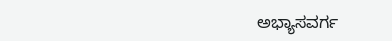ಅಭ್ಯಾಸವರ್ಗ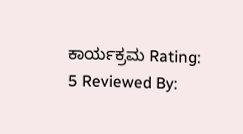ಕಾರ್ಯಕ್ರಮ Rating: 5 Reviewed By: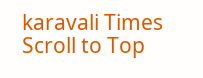karavali Times
Scroll to Top